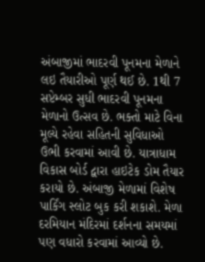અંબાજીમાં ભાદરવી પૂનમના મેળાને લઇ તૈયારીઓ પૂર્ણ થઈ છે. 1થી 7 સપ્ટેમ્બર સુધી ભાદરવી પૂનમના મેળાનો ઉત્સવ છે. ભક્તો માટે વિના મૂલ્યે રહેવા સહિતની સુવિધાઓ ઉભી કરવામાં આવી છે. યાત્રાધામ વિકાસ બોર્ડ દ્વારા હાઇટેક ડોમ તૈયાર કરાયો છે. અંબાજી મેળામાં વિશેષ પાર્કિંગ સ્લોટ બુક કરી શકાશે. મેળા દરમિયાન મંદિરમાં દર્શનના સમયમાં પણ વધારો કરવામાં આવ્યો છે.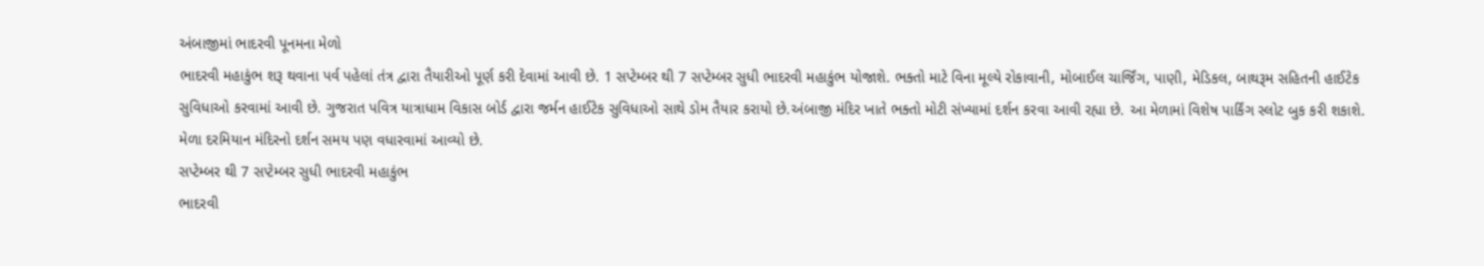અંબાજીમાં ભાદરવી પૂનમના મેળો
ભાદરવી મહાકુંભ શરૂ થવાના પર્વ પહેલાં તંત્ર દ્વારા તૈયારીઓ પૂર્ણ કરી દેવામાં આવી છે. 1 સપ્ટેમ્બર થી 7 સપ્ટેમ્બર સુધી ભાદરવી મહાકુંભ યોજાશે. ભક્તો માટે વિના મૂલ્યે રોકાવાની, મોબાઈલ ચાર્જિંગ, પાણી, મેડિકલ, બાથરૂમ સહિતની હાઈટેક સુવિધાઓ કરવામાં આવી છે. ગુજરાત પવિત્ર યાત્રાધામ વિકાસ બોર્ડ દ્વારા જર્મન હાઈટેક સુવિધાઓ સાથે ડોમ તૈયાર કરાયો છે.અંબાજી મંદિર ખાતે ભક્તો મોટી સંખ્યામાં દર્શન કરવા આવી રહ્યા છે. આ મેળામાં વિશેષ પાર્કિંગ સ્લોટ બુક કરી શકાશે. મેળા દરમિયાન મંદિરનો દર્શન સમય પણ વધારવામાં આવ્યો છે.
સપ્ટેમ્બર થી 7 સપ્ટેમ્બર સુધી ભાદરવી મહાકુંભ
ભાદરવી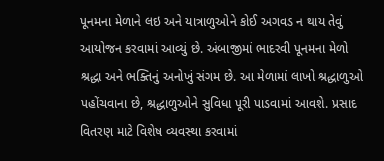પૂનમના મેળાને લઇ અને યાત્રાળુઓને કોઈ અગવડ ન થાય તેવું આયોજન કરવામાં આવ્યું છે. અંબાજીમાં ભાદરવી પૂનમના મેળો શ્રદ્ધા અને ભક્તિનું અનોખું સંગમ છે. આ મેળામાં લાખો શ્રદ્ધાળુઓ પહોંચવાના છે, શ્રદ્ધાળુઓને સુવિધા પૂરી પાડવામાં આવશે. પ્રસાદ વિતરણ માટે વિશેષ વ્યવસ્થા કરવામાં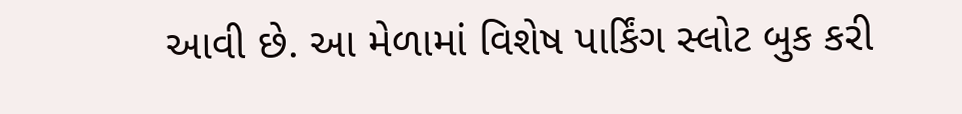આવી છે. આ મેળામાં વિશેષ પાર્કિંગ સ્લોટ બુક કરી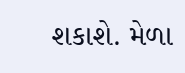શકાશે. મેળા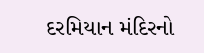દરમિયાન મંદિરનો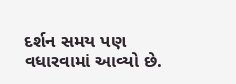દર્શન સમય પણ વધારવામાં આવ્યો છે.